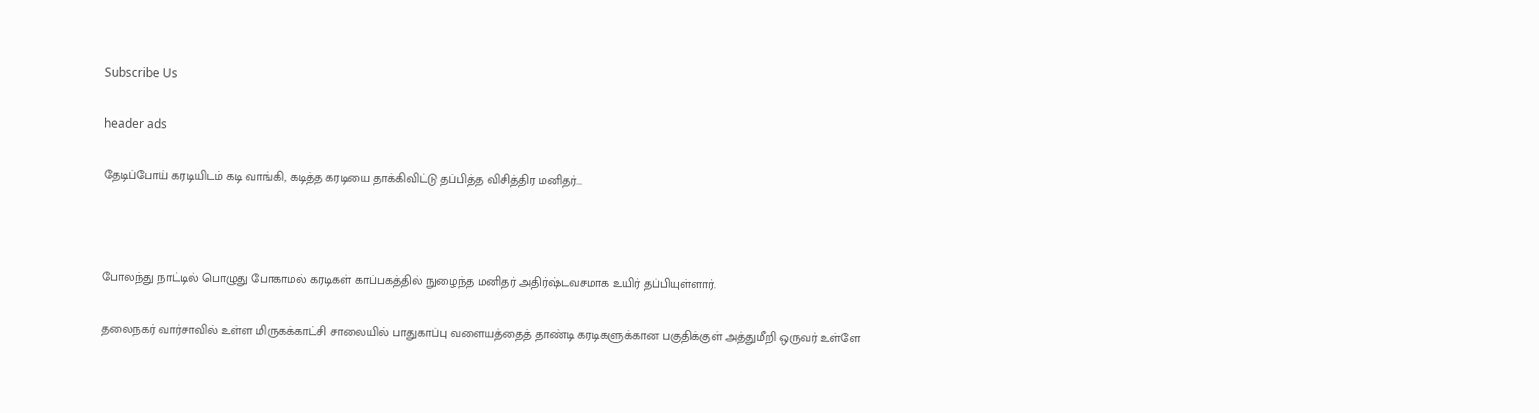Subscribe Us

header ads

தேடிப்போய் கரடியிடம் கடி வாங்கி, கடித்த கரடியை தாக்கிவிட்டு தப்பித்த விசித்திர மனிதர்...



போலந்து நாட்டில் பொழுது போகாமல் கரடிகள் காப்பகத்தில் நுழைந்த மனிதர் அதிர்ஷ்டவசமாக உயிர் தப்பியுள்ளார்.

தலைநகர் வார்சாவில் உள்ள மிருகக்காட்சி சாலையில் பாதுகாப்பு வளையத்தைத் தாண்டி கரடிகளுக்கான பகுதிக்குள் அத்துமீறி ஒருவர் உள்ளே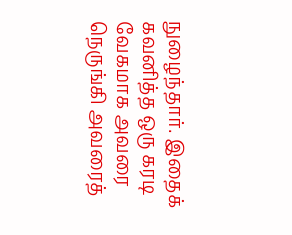நுழைந்தார். இதைக் கவனித்த ஒரு கரடி வேகமாக அவரை நெருங்கி அவரைத்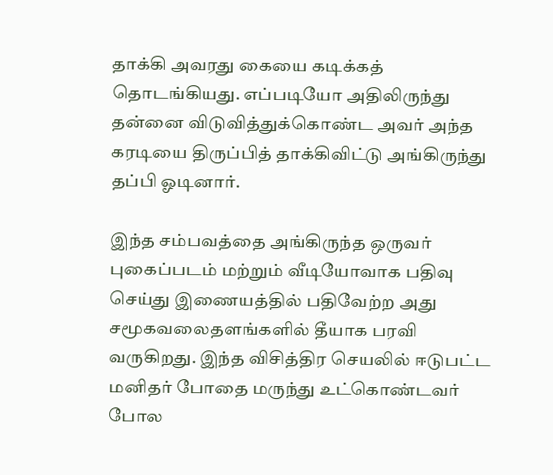தாக்கி அவரது கையை கடிக்கத் தொடங்கியது. எப்படியோ அதிலிருந்து தன்னை விடுவித்துக்கொண்ட அவர் அந்த கரடியை திருப்பித் தாக்கிவிட்டு அங்கிருந்து தப்பி ஓடினார்.

இந்த சம்பவத்தை அங்கிருந்த ஒருவர் புகைப்படம் மற்றும் வீடியோவாக பதிவு செய்து இணையத்தில் பதிவேற்ற அது சமூகவலைதளங்களில் தீயாக பரவி  வருகிறது. இந்த விசித்திர செயலில் ஈடுபட்ட மனிதர் போதை மருந்து உட்கொண்டவர் போல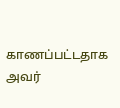காணப்பட்டதாக அவர்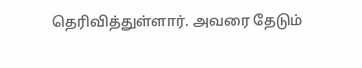தெரிவித்துள்ளார். அவரை தேடும்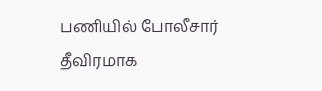பணியில் போலீசார் தீவிரமாக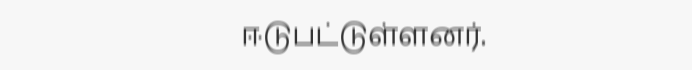ஈடுபட்டுள்ளனர்.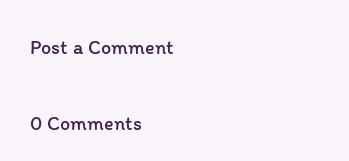Post a Comment

0 Comments